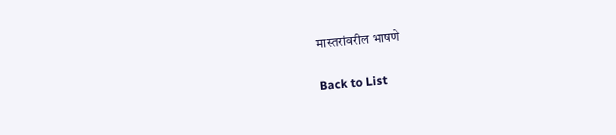मास्तरांवरील भाषणे

Back to List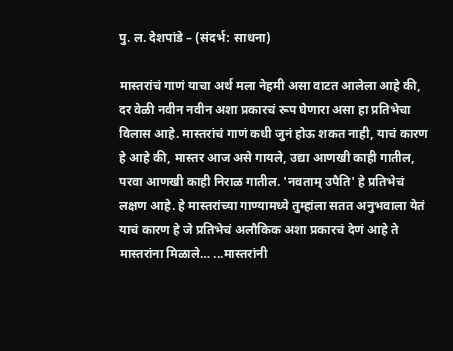पु. ल. देशपांडे – (संदर्भ: साधना)

मास्तरांचं गाणं याचा अर्थ मला नेहमी असा वाटत आलेला आहे की, दर वेळी नवीन नवीन अशा प्रकारचं रूप घेणारा असा हा प्रतिभेचा विलास आहे. मास्तरांचं गाणं कधी जुनं होऊ शकत नाही, याचं कारण हे आहे की, मास्तर आज असे गायले, उद्या आणखी काही गातील, परवा आणखी काही निराळ गातील. 'नवताम् उपैति' हे प्रतिभेचं लक्षण आहे. हे मास्तरांच्या गाण्यामध्ये तुम्हांला सतत अनुभवाला येतं याचं कारण हे जे प्रतिभेचं अलौकिक अशा प्रकारचं देणं आहे ते मास्तरांना मिळाले… ...मास्तरांनी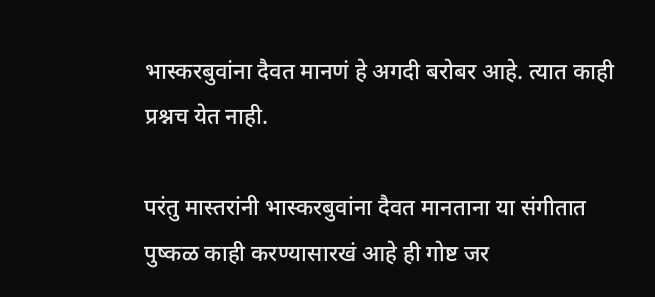भास्करबुवांना दैवत मानणं हे अगदी बरोबर आहे. त्यात काही प्रश्नच येत नाही.

परंतु मास्तरांनी भास्करबुवांना दैवत मानताना या संगीतात पुष्कळ काही करण्यासारखं आहे ही गोष्ट जर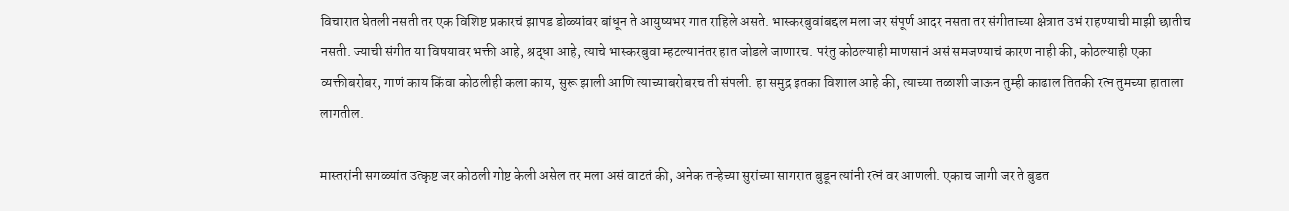विचारात घेतली नसती तर एक विशिष्ट प्रकारचं झापड डोळ्यांवर बांधून ते आयुष्यभर गात राहिले असते. भास्करबुवांबद्दल मला जर संपूर्ण आदर नसता तर संगीताच्या क्षेत्रात उभं राहण्याची माझी छातीच नसती. ज्याची संगीत या विषयावर भक्ती आहे, श्रद्धा आहे, त्याचे भास्करबुवा म्हटल्यानंतर हात जोडले जाणारच. परंतु कोठल्याही माणसानं असं समजण्याचं कारण नाही की, कोठल्याही एका व्यक्तीबरोबर, गाणं काय किंवा कोठलीही कला काय, सुरू झाली आणि त्याच्याबरोबरच ती संपली. हा समुद्र इतका विशाल आहे की, त्याच्या तळाशी जाऊन तुम्ही काढाल तितकी रत्न तुमच्या हाताला लागतील.

मास्तरांनी सगळ्यांत उत्कृष्ट जर कोठली गोष्ट केली असेल तर मला असं वाटतं की, अनेक तऱ्हेच्या सुरांच्या सागरात बुडून त्यांनी रत्नं वर आणली. एकाच जागी जर ते बुडत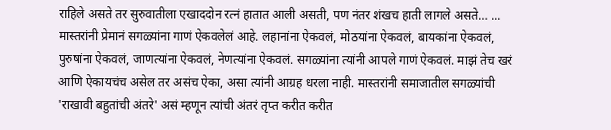राहिले असते तर सुरुवातीला एखाददोन रत्नं हातात आली असती, पण नंतर शंखच हाती लागले असते… ... मास्तरांनी प्रेमानं सगळ्यांना गाणं ऐकवलेलं आहे. लहानांना ऐकवलं, मोठयांना ऐकवलं, बायकांना ऐकवलं, पुरुषांना ऐकवलं, जाणत्यांना ऐकवलं, नेणत्यांना ऐकवलं. सगळ्यांना त्यांनी आपले गाणं ऐकवलं. माझं तेच खरं आणि ऐकायचंच असेल तर असंच ऐका, असा त्यांनी आग्रह धरला नाही. मास्तरांनी समाजातील सगळ्यांची 'राखावी बहुतांची अंतरे' असं म्हणून त्यांची अंतरं तृप्त करीत करीत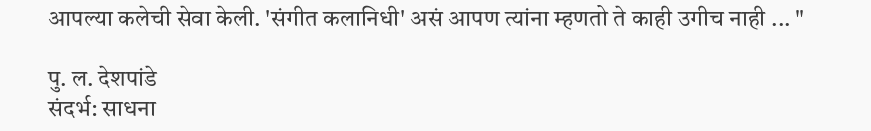आपल्या कलेची सेवा केली. 'संगीत कलानिधी' असं आपण त्यांना म्हणतो ते काही उगीच नाही ... "

पु. ल. देशपांडे
संदर्भ: साधना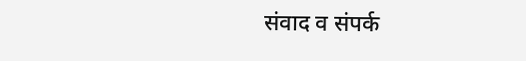संवाद व संपर्क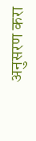अनुसरण करा